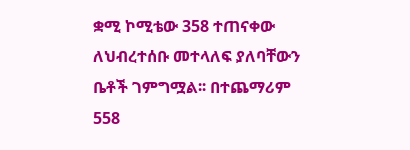ቋሚ ኮሚቴው 358 ተጠናቀው ለህብረተሰቡ መተላለፍ ያለባቸውን ቤቶች ገምግሟል፡፡ በተጨማሪም 558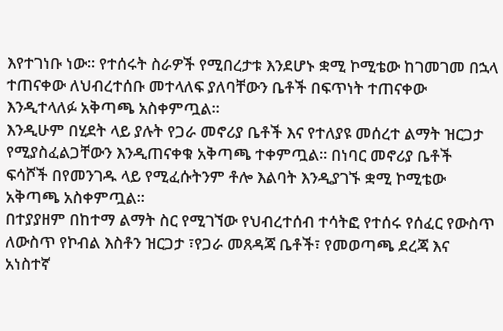እየተገነቡ ነው፡፡ የተሰሩት ስራዎች የሚበረታቱ እንደሆኑ ቋሚ ኮሚቴው ከገመገመ በኋላ ተጠናቀው ለህብረተሰቡ መተላለፍ ያለባቸውን ቤቶች በፍጥነት ተጠናቀው እንዲተላለፉ አቅጣጫ አስቀምጧል፡፡
እንዲሁም በሂደት ላይ ያሉት የጋራ መኖሪያ ቤቶች እና የተለያዩ መሰረተ ልማት ዝርጋታ የሚያስፈልጋቸውን እንዲጠናቀቁ አቅጣጫ ተቀምጧል፡፡ በነባር መኖሪያ ቤቶች ፍሳሾች በየመንገዱ ላይ የሚፈሱትንም ቶሎ እልባት እንዲያገኙ ቋሚ ኮሚቴው አቅጣጫ አስቀምጧል፡፡
በተያያዘም በከተማ ልማት ስር የሚገኘው የህብረተሰብ ተሳትፎ የተሰሩ የሰፈር የውስጥ ለውስጥ የኮብል እስቶን ዝርጋታ ፣የጋራ መጸዳጃ ቤቶች፣ የመወጣጫ ደረጃ እና አነስተኛ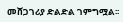መሸጋገሪያ ድልድል ገምግሟል፡፡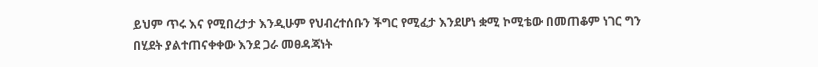ይህም ጥሩ እና የሚበረታታ እንዲሁም የህብረተሰቡን ችግር የሚፈታ እንደሆነ ቋሚ ኮሚቴው በመጠቆም ነገር ግን በሂደት ያልተጠናቀቀው እንደ ጋራ መፀዳጃነት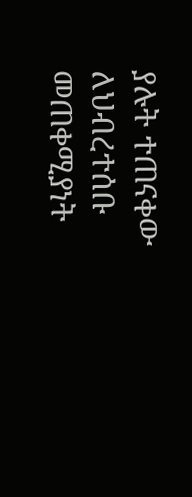ያሉት ተጠናቀው ለህብረተሰቡ መጠቀሚያነት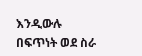እንዲውሉ በፍጥነት ወደ ስራ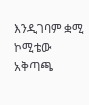እንዲገባም ቋሚ ኮሚቴው አቅጣጫ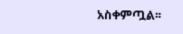አስቀምጧል፡፡